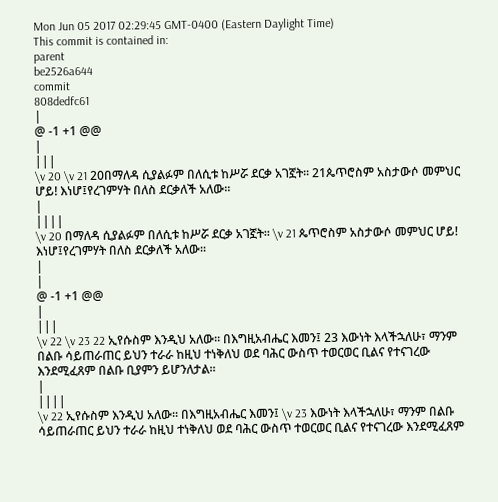Mon Jun 05 2017 02:29:45 GMT-0400 (Eastern Daylight Time)
This commit is contained in:
parent
be2526a644
commit
808dedfc61
|
@ -1 +1 @@
|
|||
\v 20 \v 21 20በማለዳ ሲያልፉም በለሲቱ ከሥሯ ደርቃ አገኟት፡፡ 21ጴጥሮስም አስታውሶ መምህር ሆይ! እነሆ፤የረገምሃት በለስ ደርቃለች አለው፡፡
|
||||
\v 20 በማለዳ ሲያልፉም በለሲቱ ከሥሯ ደርቃ አገኟት፡፡ \v 21 ጴጥሮስም አስታውሶ መምህር ሆይ! እነሆ፤የረገምሃት በለስ ደርቃለች አለው፡፡
|
|
@ -1 +1 @@
|
|||
\v 22 \v 23 22 ኢየሱስም እንዲህ አለው፡፡ በእግዚአብሔር እመን፤ 23 እውነት እላችኋለሁ፣ ማንም በልቡ ሳይጠራጠር ይህን ተራራ ከዚህ ተነቅለህ ወደ ባሕር ውስጥ ተወርወር ቢልና የተናገረው እንደሚፈጸም በልቡ ቢያምን ይሆንለታል፡፡
|
||||
\v 22 ኢየሱስም እንዲህ አለው፡፡ በእግዚአብሔር እመን፤ \v 23 እውነት እላችኋለሁ፣ ማንም በልቡ ሳይጠራጠር ይህን ተራራ ከዚህ ተነቅለህ ወደ ባሕር ውስጥ ተወርወር ቢልና የተናገረው እንደሚፈጸም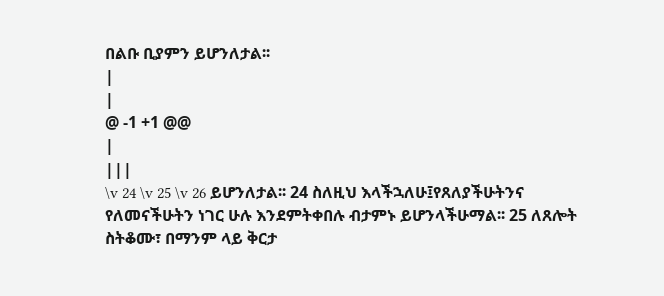በልቡ ቢያምን ይሆንለታል፡፡
|
|
@ -1 +1 @@
|
|||
\v 24 \v 25 \v 26 ይሆንለታል፡፡ 24 ስለዚህ እላችኋለሁ፤የጸለያችሁትንና የለመናችሁትን ነገር ሁሉ እንደምትቀበሉ ብታምኑ ይሆንላችሁማል፡፡ 25 ለጸሎት ስትቆሙ፣ በማንም ላይ ቅርታ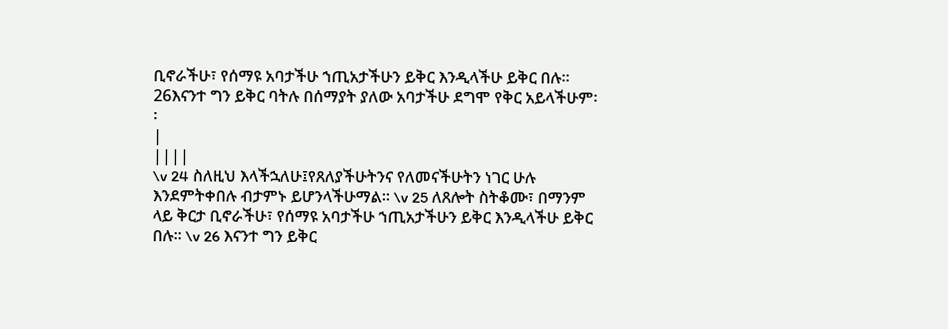ቢኖራችሁ፣ የሰማዩ አባታችሁ ኀጢአታችሁን ይቅር እንዲላችሁ ይቅር በሉ፡፡ 26እናንተ ግን ይቅር ባትሉ በሰማያት ያለው አባታችሁ ደግሞ የቅር አይላችሁም፡፡
|
||||
\v 24 ስለዚህ እላችኋለሁ፤የጸለያችሁትንና የለመናችሁትን ነገር ሁሉ እንደምትቀበሉ ብታምኑ ይሆንላችሁማል፡፡ \v 25 ለጸሎት ስትቆሙ፣ በማንም ላይ ቅርታ ቢኖራችሁ፣ የሰማዩ አባታችሁ ኀጢአታችሁን ይቅር እንዲላችሁ ይቅር በሉ፡፡ \v 26 እናንተ ግን ይቅር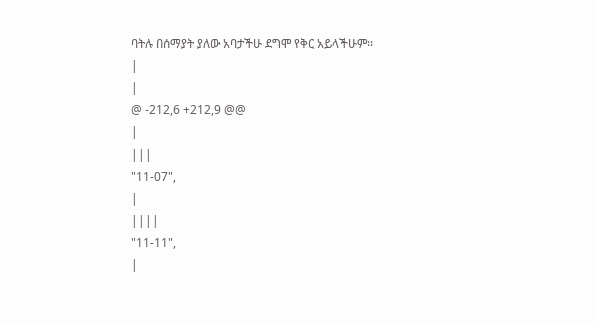ባትሉ በሰማያት ያለው አባታችሁ ደግሞ የቅር አይላችሁም፡፡
|
|
@ -212,6 +212,9 @@
|
|||
"11-07",
|
||||
"11-11",
|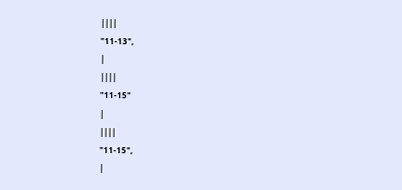||||
"11-13",
|
||||
"11-15"
|
||||
"11-15",
|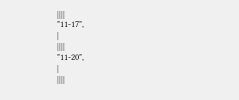||||
"11-17",
|
||||
"11-20",
|
||||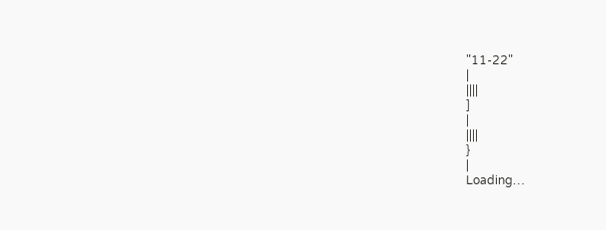"11-22"
|
||||
]
|
||||
}
|
Loading…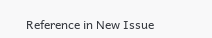Reference in New Issue